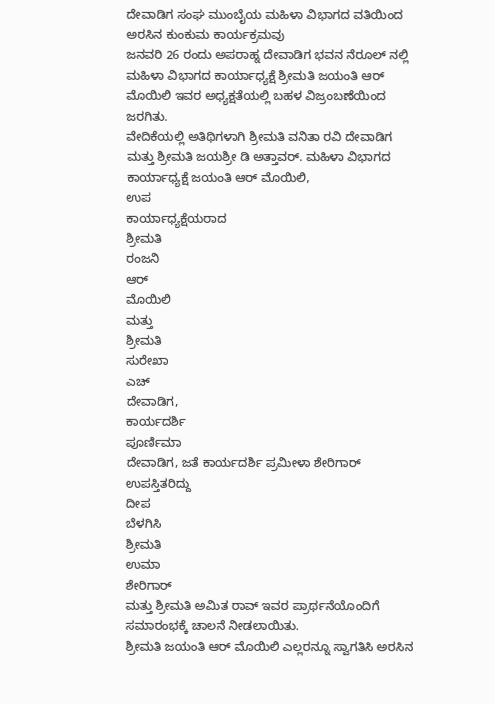ದೇವಾಡಿಗ ಸಂಘ ಮುಂಬೈಯ ಮಹಿಳಾ ವಿಭಾಗದ ವತಿಯಿಂದ ಅರಸಿನ ಕುಂಕುಮ ಕಾರ್ಯಕ್ರಮವು
ಜನವರಿ 26 ರಂದು ಅಪರಾಹ್ನ ದೇವಾಡಿಗ ಭವನ ನೆರೂಲ್ ನಲ್ಲಿ ಮಹಿಳಾ ವಿಭಾಗದ ಕಾರ್ಯಾಧ್ಯಕ್ಷೆ ಶ್ರೀಮತಿ ಜಯಂತಿ ಆರ್ ಮೊಯಿಲಿ ಇವರ ಅಧ್ಯಕ್ಷತೆಯಲ್ಲಿ ಬಹಳ ವಿಜ್ರಂಬಣೆಯಿಂದ ಜರಗಿತು.
ವೇದಿಕೆಯಲ್ಲಿ ಅತಿಥಿಗಳಾಗಿ ಶ್ರೀಮತಿ ವನಿತಾ ರವಿ ದೇವಾಡಿಗ ಮತ್ತು ಶ್ರೀಮತಿ ಜಯಶ್ರೀ ಡಿ ಅತ್ತಾವರ್. ಮಹಿಳಾ ವಿಭಾಗದ ಕಾರ್ಯಾಧ್ಯಕ್ಷೆ ಜಯಂತಿ ಆರ್ ಮೊಯಿಲಿ,
ಉಪ
ಕಾರ್ಯಾಧ್ಯಕ್ಷೆಯರಾದ
ಶ್ರೀಮತಿ
ರಂಜನಿ
ಆರ್
ಮೊಯಿಲಿ
ಮತ್ತು
ಶ್ರೀಮತಿ
ಸುರೇಖಾ
ಎಚ್
ದೇವಾಡಿಗ,
ಕಾರ್ಯದರ್ಶಿ
ಪೂರ್ಣಿಮಾ
ದೇವಾಡಿಗ, ಜತೆ ಕಾರ್ಯದರ್ಶಿ ಪ್ರಮೀಳಾ ಶೇರಿಗಾರ್
ಉಪಸ್ತಿತರಿದ್ದು
ದೀಪ
ಬೆಳಗಿಸಿ
ಶ್ರೀಮತಿ
ಉಮಾ
ಶೇರಿಗಾರ್
ಮತ್ತು ಶ್ರೀಮತಿ ಅಮಿತ ರಾವ್ ಇವರ ಪ್ರಾರ್ಥನೆಯೊಂದಿಗೆ ಸಮಾರಂಭಕ್ಕೆ ಚಾಲನೆ ನೀಡಲಾಯಿತು.
ಶ್ರೀಮತಿ ಜಯಂತಿ ಆರ್ ಮೊಯಿಲಿ ಎಲ್ಲರನ್ನೂ ಸ್ವಾಗತಿಸಿ ಅರಸಿನ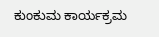ಕುಂಕುಮ ಕಾರ್ಯಕ್ರಮ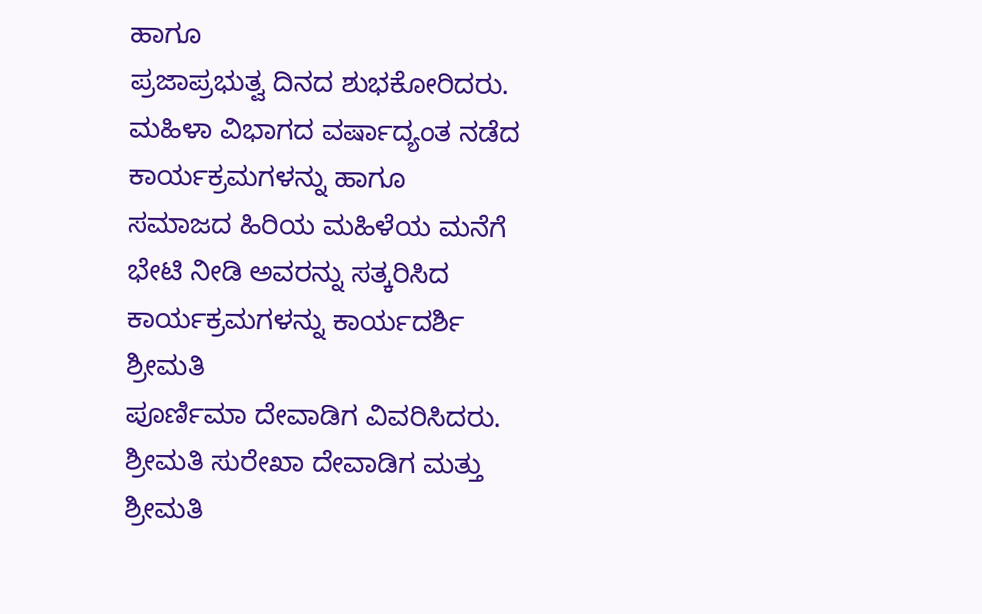ಹಾಗೂ
ಪ್ರಜಾಪ್ರಭುತ್ವ ದಿನದ ಶುಭಕೋರಿದರು. ಮಹಿಳಾ ವಿಭಾಗದ ವರ್ಷಾದ್ಯಂತ ನಡೆದ ಕಾರ್ಯಕ್ರಮಗಳನ್ನು ಹಾಗೂ
ಸಮಾಜದ ಹಿರಿಯ ಮಹಿಳೆಯ ಮನೆಗೆ ಭೇಟಿ ನೀಡಿ ಅವರನ್ನು ಸತ್ಕರಿಸಿದ ಕಾರ್ಯಕ್ರಮಗಳನ್ನು ಕಾರ್ಯದರ್ಶಿ ಶ್ರೀಮತಿ
ಪೂರ್ಣಿಮಾ ದೇವಾಡಿಗ ವಿವರಿಸಿದರು. ಶ್ರೀಮತಿ ಸುರೇಖಾ ದೇವಾಡಿಗ ಮತ್ತು ಶ್ರೀಮತಿ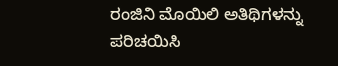ರಂಜಿನಿ ಮೊಯಿಲಿ ಅತಿಥಿಗಳನ್ನು ಪರಿಚಯಿಸಿ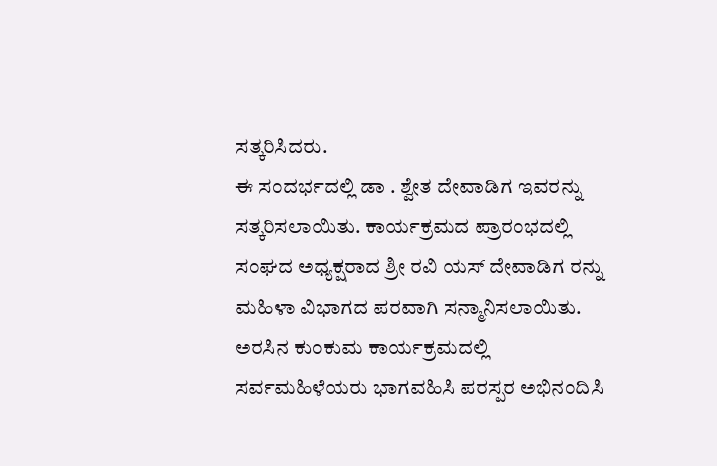ಸತ್ಕರಿಸಿದರು.
ಈ ಸಂದರ್ಭದಲ್ಲಿ ಡಾ . ಶ್ವೇತ ದೇವಾಡಿಗ ಇವರನ್ನು ಸತ್ಕರಿಸಲಾಯಿತು. ಕಾರ್ಯಕ್ರಮದ ಪ್ರಾರಂಭದಲ್ಲಿ
ಸಂಘದ ಅಧ್ಯಕ್ಷರಾದ ಶ್ರೀ ರವಿ ಯಸ್ ದೇವಾಡಿಗ ರನ್ನು ಮಹಿಳಾ ವಿಭಾಗದ ಪರವಾಗಿ ಸನ್ಮಾನಿಸಲಾಯಿತು.
ಅರಸಿನ ಕುಂಕುಮ ಕಾರ್ಯಕ್ರಮದಲ್ಲಿ ಸರ್ವಮಹಿಳೆಯರು ಭಾಗವಹಿಸಿ ಪರಸ್ಪರ ಅಭಿನಂದಿಸಿ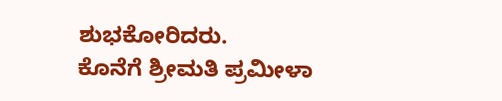ಶುಭಕೋರಿದರು.
ಕೊನೆಗೆ ಶ್ರೀಮತಿ ಪ್ರಮೀಳಾ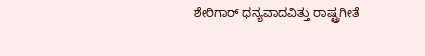ಶೇರಿಗಾರ್ ಧನ್ಯವಾದವಿತ್ತು ರಾಷ್ಟ್ರಗೀತೆ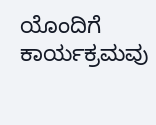ಯೊಂದಿಗೆ ಕಾರ್ಯಕ್ರಮವು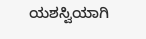ಯಶಸ್ವಿಯಾಗಿ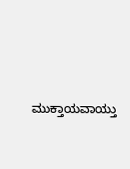ಮುಕ್ತಾಯವಾಯ್ತು